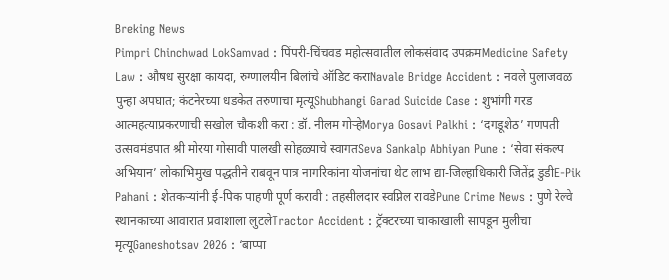Breking News
Pimpri Chinchwad LokSamvad : पिंपरी-चिंचवड महोत्सवातील लोकसंवाद उपक्रमMedicine Safety Law : औषध सुरक्षा कायदा, रुग्णालयीन बिलांचे ऑडिट कराNavale Bridge Accident : नवले पुलाजवळ पुन्हा अपघात; कंटनेरच्या धडकेत तरुणाचा मृत्यूShubhangi Garad Suicide Case : शुभांगी गरड आत्महत्याप्रकरणाची सखोल चौकशी करा : डॉ. नीलम गोऱ्हेMorya Gosavi Palkhi : ‘दगडूशेठ’ गणपती उत्सवमंडपात श्री मोरया गोसावी पालखी सोहळ्याचे स्वागतSeva Sankalp Abhiyan Pune : ‘सेवा संकल्प अभियान’ लोकाभिमुख पद्धतीने राबवून पात्र नागरिकांना योजनांचा थेट लाभ द्या-जिल्हाधिकारी जितेंद्र डुडीE-Pik Pahani : शेतकऱ्यांनी ई-पिक पाहणी पूर्ण करावी : तहसीलदार स्वप्निल रावडेPune Crime News : पुणे रेल्वे स्थानकाच्या आवारात प्रवाशाला लुटलेTractor Accident : ट्रॅक्टरच्या चाकाखाली सापडून मुलीचा मृत्यूGaneshotsav 2026 : ‘बाप्पा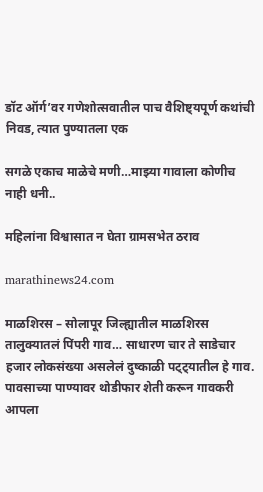डॉट ऑर्ग’वर गणेशोत्सवातील पाच वैशिष्ट्यपूर्ण कथांची निवड, त्यात पुण्यातला एक

सगळे एकाच माळेचे मणी…माझ्या गावाला कोणीच नाही धनी..

महिलांना विश्वासात न घेता ग्रामसभेत ठराव

marathinews24.com

माळशिरस – सोलापूर जिल्ह्यातील माळशिरस तालुक्यातलं पिंपरी गाव… साधारण चार ते साडेचार हजार लोकसंख्या असलेलं दुष्काळी पट्ट्यातील हे गाव. पावसाच्या पाण्यावर थोडीफार शेती करून गावकरी आपला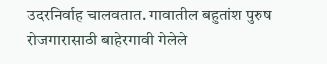उदरनिर्वाह चालवतात. गावातील बहुतांश पुरुष रोजगारासाठी बाहेरगावी गेलेले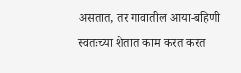असतात, तर गावातील आया-बहिणी स्वतःच्या शेतात काम करत करत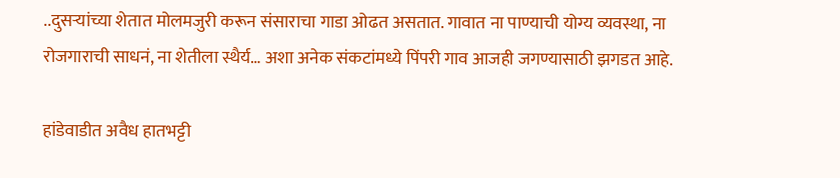..दुसऱ्यांच्या शेतात मोलमजुरी करून संसाराचा गाडा ओढत असतात. गावात ना पाण्याची योग्य व्यवस्था, ना रोजगाराची साधनं, ना शेतीला स्थैर्य… अशा अनेक संकटांमध्ये पिंपरी गाव आजही जगण्यासाठी झगडत आहे.

हांडेवाडीत अवैध हातभट्टी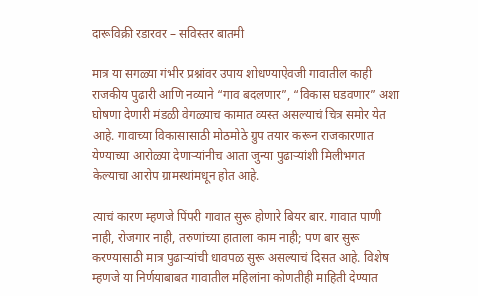दारूविक्री रडारवर – सविस्तर बातमी

मात्र या सगळ्या गंभीर प्रश्नांवर उपाय शोधण्याऐवजी गावातील काही राजकीय पुढारी आणि नव्याने “गाव बदलणार”, “विकास घडवणार” अशा घोषणा देणारी मंडळी वेगळ्याच कामात व्यस्त असल्याचं चित्र समोर येत आहे. गावाच्या विकासासाठी मोठमोठे ग्रुप तयार करून राजकारणात येण्याच्या आरोळ्या देणाऱ्यांनीच आता जुन्या पुढाऱ्यांशी मिलीभगत केल्याचा आरोप ग्रामस्थांमधून होत आहे.

त्याचं कारण म्हणजे पिंपरी गावात सुरू होणारे बियर बार. गावात पाणी नाही, रोजगार नाही, तरुणांच्या हाताला काम नाही; पण बार सुरू करण्यासाठी मात्र पुढाऱ्यांची धावपळ सुरू असल्याचं दिसत आहे. विशेष म्हणजे या निर्णयाबाबत गावातील महिलांना कोणतीही माहिती देण्यात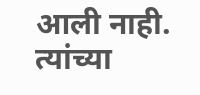आली नाही. त्यांच्या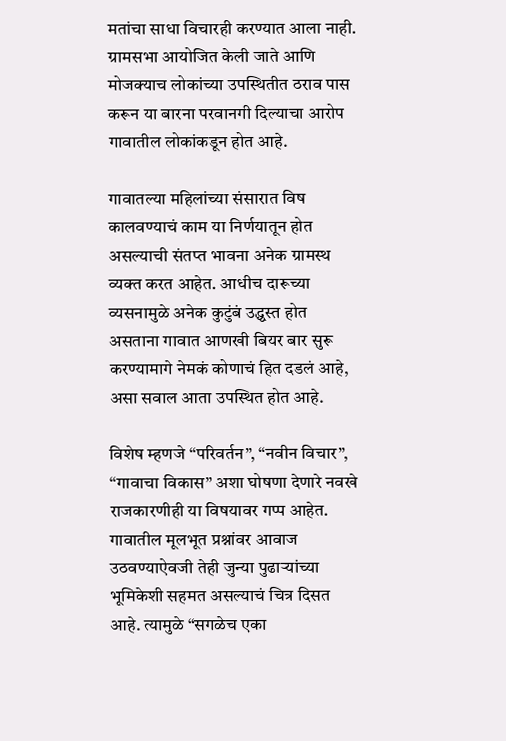मतांचा साधा विचारही करण्यात आला नाही. ग्रामसभा आयोजित केली जाते आणि मोजक्याच लोकांच्या उपस्थितीत ठराव पास करून या बारना परवानगी दिल्याचा आरोप गावातील लोकांकडून होत आहे.

गावातल्या महिलांच्या संसारात विष कालवण्याचं काम या निर्णयातून होत असल्याची संतप्त भावना अनेक ग्रामस्थ व्यक्त करत आहेत. आधीच दारूच्या व्यसनामुळे अनेक कुटुंबं उद्ध्वस्त होत असताना गावात आणखी बियर बार सुरू करण्यामागे नेमकं कोणाचं हित दडलं आहे, असा सवाल आता उपस्थित होत आहे.

विशेष म्हणजे “परिवर्तन”, “नवीन विचार”, “गावाचा विकास” अशा घोषणा देणारे नवखे राजकारणीही या विषयावर गप्प आहेत. गावातील मूलभूत प्रश्नांवर आवाज उठवण्याऐवजी तेही जुन्या पुढाऱ्यांच्या भूमिकेशी सहमत असल्याचं चित्र दिसत आहे. त्यामुळे “सगळेच एका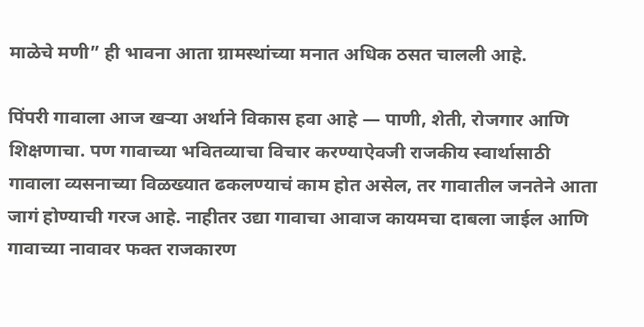माळेचे मणी” ही भावना आता ग्रामस्थांच्या मनात अधिक ठसत चालली आहे.

पिंपरी गावाला आज खऱ्या अर्थाने विकास हवा आहे — पाणी, शेती, रोजगार आणि शिक्षणाचा. पण गावाच्या भवितव्याचा विचार करण्याऐवजी राजकीय स्वार्थासाठी गावाला व्यसनाच्या विळख्यात ढकलण्याचं काम होत असेल, तर गावातील जनतेने आता जागं होण्याची गरज आहे. नाहीतर उद्या गावाचा आवाज कायमचा दाबला जाईल आणि गावाच्या नावावर फक्त राजकारण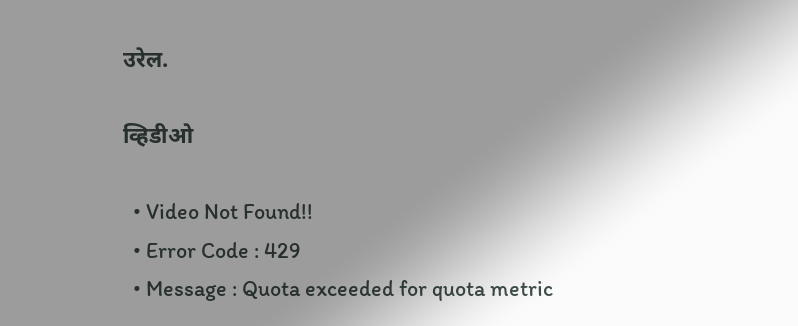उरेल.

व्हिडीओ

  • Video Not Found!!
  • Error Code : 429
  • Message : Quota exceeded for quota metric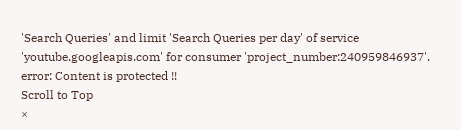'Search Queries' and limit 'Search Queries per day' of service 'youtube.googleapis.com' for consumer 'project_number:240959846937'.
error: Content is protected !!
Scroll to Top
×